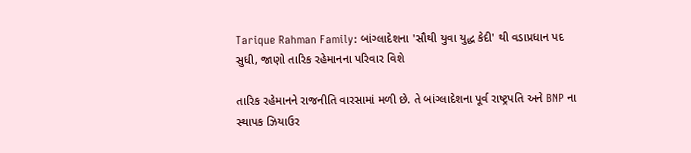Tarique Rahman Family: બાંગ્લાદેશના 'સૌથી યુવા યુદ્ધ કેદી' થી વડાપ્રધાન પદ સુધી, જાણો તારિક રહેમાનના પરિવાર વિશે

તારિક રહેમાનને રાજનીતિ વારસામાં મળી છે. તે બાંગ્લાદેશના પૂર્વ રાષ્ટ્રપતિ અને BNP ના સ્થાપક ઝિયાઉર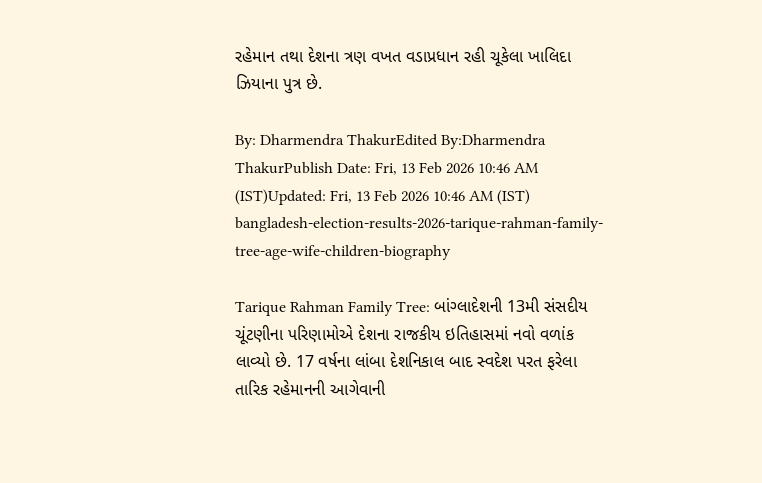રહેમાન તથા દેશના ત્રણ વખત વડાપ્રધાન રહી ચૂકેલા ખાલિદા ઝિયાના પુત્ર છે.

By: Dharmendra ThakurEdited By:Dharmendra ThakurPublish Date: Fri, 13 Feb 2026 10:46 AM (IST)Updated: Fri, 13 Feb 2026 10:46 AM (IST)
bangladesh-election-results-2026-tarique-rahman-family-tree-age-wife-children-biography

Tarique Rahman Family Tree: બાંગ્લાદેશની 13મી સંસદીય ચૂંટણીના પરિણામોએ દેશના રાજકીય ઇતિહાસમાં નવો વળાંક લાવ્યો છે. 17 વર્ષના લાંબા દેશનિકાલ બાદ સ્વદેશ પરત ફરેલા તારિક રહેમાનની આગેવાની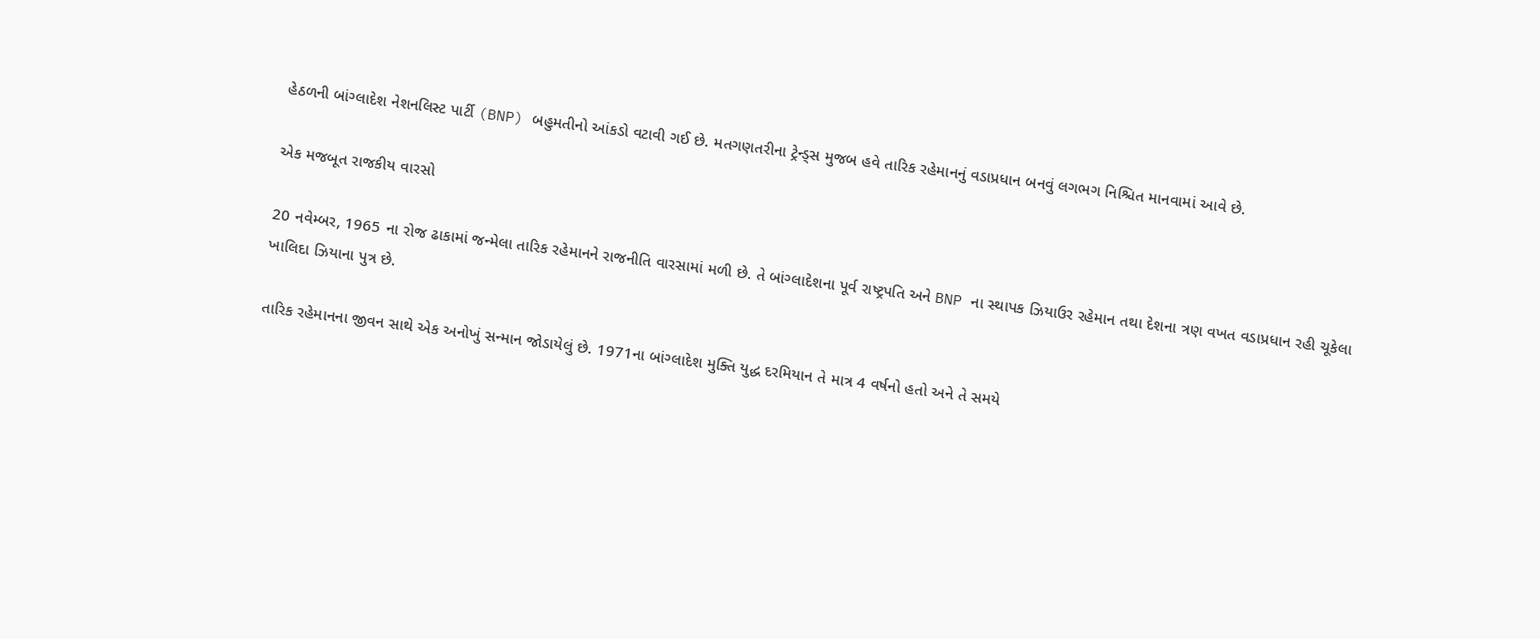હેઠળની બાંગ્લાદેશ નેશનલિસ્ટ પાર્ટી (BNP) બહુમતીનો આંકડો વટાવી ગઈ છે. મતગણતરીના ટ્રેન્ડ્સ મુજબ હવે તારિક રહેમાનનું વડાપ્રધાન બનવું લગભગ નિશ્ચિત માનવામાં આવે છે.

એક મજબૂત રાજકીય વારસો

20 નવેમ્બર, 1965 ના રોજ ઢાકામાં જન્મેલા તારિક રહેમાનને રાજનીતિ વારસામાં મળી છે. તે બાંગ્લાદેશના પૂર્વ રાષ્ટ્રપતિ અને BNP ના સ્થાપક ઝિયાઉર રહેમાન તથા દેશના ત્રણ વખત વડાપ્રધાન રહી ચૂકેલા ખાલિદા ઝિયાના પુત્ર છે.

તારિક રહેમાનના જીવન સાથે એક અનોખું સન્માન જોડાયેલું છે. 1971ના બાંગ્લાદેશ મુક્તિ યુદ્ધ દરમિયાન તે માત્ર 4 વર્ષનો હતો અને તે સમયે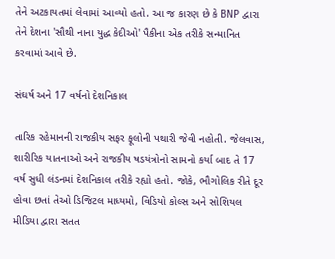તેને અટકાયતમાં લેવામાં આવ્યો હતો. આ જ કારણ છે કે BNP દ્વારા તેને દેશના 'સૌથી નાના યુદ્ધ કેદીઓ' પૈકીના એક તરીકે સન્માનિત કરવામાં આવે છે.

સંઘર્ષ અને 17 વર્ષનો દેશનિકાલ

તારિક રહેમાનની રાજકીય સફર ફૂલોની પથારી જેવી નહોતી. જેલવાસ, શારીરિક યાતનાઓ અને રાજકીય ષડયંત્રોનો સામનો કર્યા બાદ તે 17 વર્ષ સુધી લંડનમાં દેશનિકાલ તરીકે રહ્યો હતો. જોકે, ભૌગોલિક રીતે દૂર હોવા છતાં તેઓ ડિજિટલ માધ્યમો, વિડિયો કોલ્સ અને સોશિયલ મીડિયા દ્વારા સતત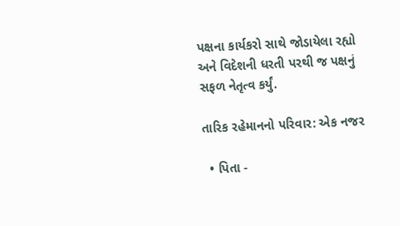પક્ષના કાર્યકરો સાથે જોડાયેલા રહ્યો અને વિદેશની ધરતી પરથી જ પક્ષનું સફળ નેતૃત્વ કર્યું.

તારિક રહેમાનનો પરિવાર: એક નજર

  • પિતા -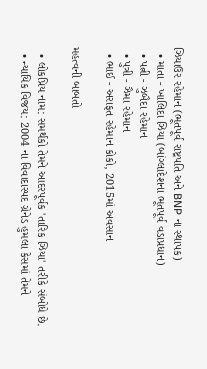ઝિયાઉર રહેમાન (ભૂતપૂર્વ રાષ્ટ્રપતિ અને BNP ના સ્થાપક)
  • માતા - ખાલિદા ઝિયા (બાંગ્લાદેશના ભૂતપૂર્વ વડાપ્રધાન)
  • પત્ની - ઝુબૈદા રહેમાન
  • પુત્રી - ઝૈમા રહેમાન
  • ભાઈ - અરાફત રહેમાન કોકો, 2015માં અવસાન

મહત્વની બાબતો

  • લોકપ્રિય નામ: સમર્થકો તેમને આદરપૂર્વક 'તારિક ઝિયા' તરીકે સંબોધે છે.
  • ન્યાયિક વિજય: 2004 ના વિવાદાસ્પદ ગ્રેનેડ હુમલા કેસમાં તેમને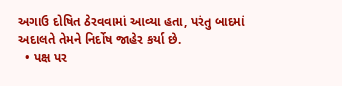અગાઉ દોષિત ઠેરવવામાં આવ્યા હતા, પરંતુ બાદમાં અદાલતે તેમને નિર્દોષ જાહેર કર્યા છે.
  • પક્ષ પર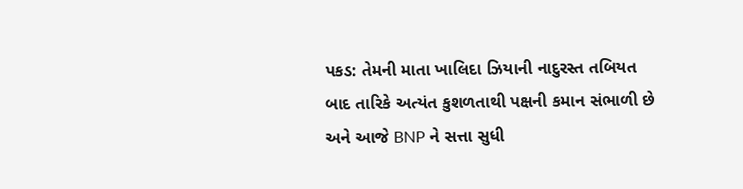પકડ: તેમની માતા ખાલિદા ઝિયાની નાદુરસ્ત તબિયત બાદ તારિકે અત્યંત કુશળતાથી પક્ષની કમાન સંભાળી છે અને આજે BNP ને સત્તા સુધી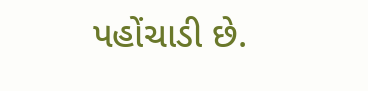પહોંચાડી છે.